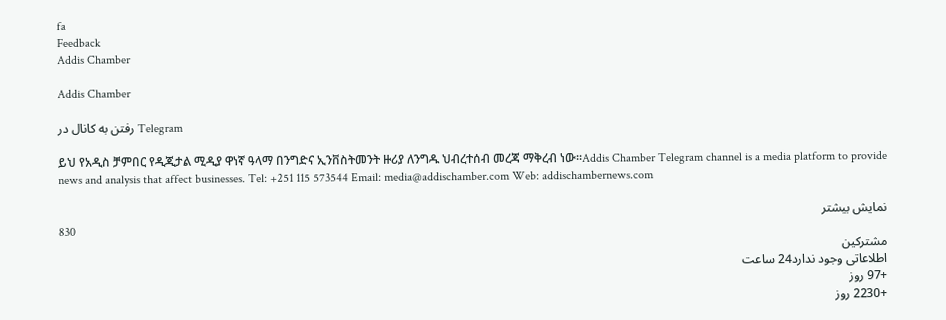fa
Feedback
Addis Chamber

Addis Chamber

رفتن به کانال در Telegram

ይህ የአዲስ ቻምበር የዲጂታል ሚዲያ ዋነኛ ዓላማ በንግድና ኢንቨስትመንት ዙሪያ ለንግዱ ህብረተሰብ መረጃ ማቅረብ ነው።Addis Chamber Telegram channel is a media platform to provide news and analysis that affect businesses. Tel: +251 115 573544 Email: media@addischamber.com Web: addischambernews.com

نمایش بیشتر
830
مشترکین
اطلاعاتی وجود ندارد24 ساعت
+97 روز
+2230 روز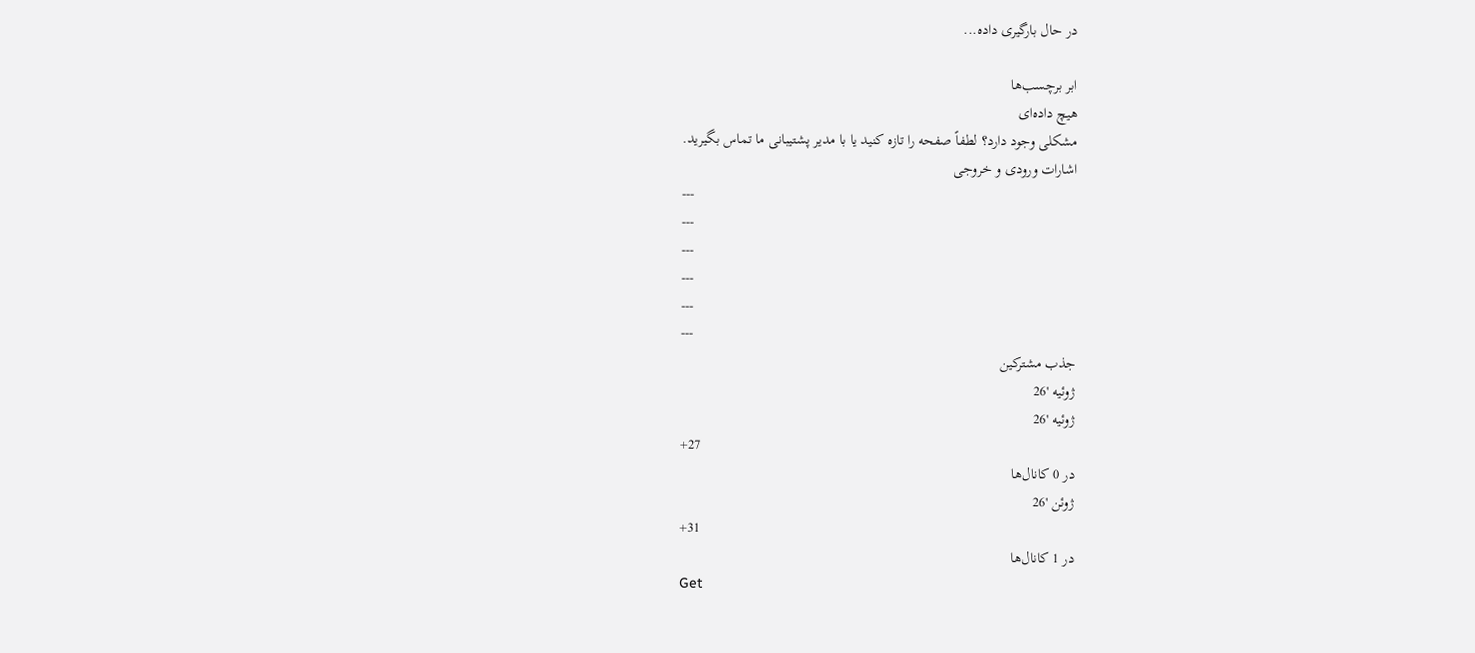در حال بارگیری داده...

ابر برچسب‌ها
هیچ داده‌ای
مشکلی وجود دارد؟ لطفاً صفحه را تازه کنید یا با مدیر پشتیبانی ما تماس بگیرید.
اشارات ورودی و خروجی
---
---
---
---
---
---
جذب مشترکین
ژوئیه '26
ژوئیه '26
+27
در 0 کانال‌ها
ژوئن '26
+31
در 1 کانال‌ها
Get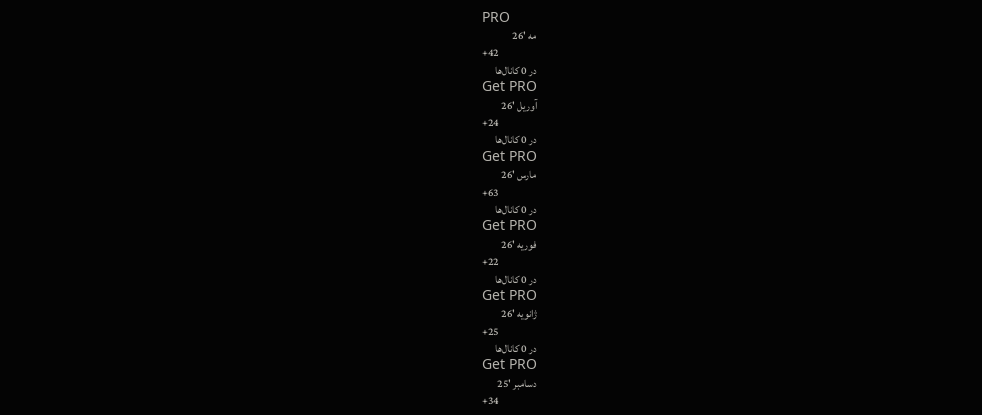PRO
مه '26
+42
در 0 کانال‌ها
Get PRO
آوریل '26
+24
در 0 کانال‌ها
Get PRO
مارس '26
+63
در 0 کانال‌ها
Get PRO
فوریه '26
+22
در 0 کانال‌ها
Get PRO
ژانویه '26
+25
در 0 کانال‌ها
Get PRO
دسامبر '25
+34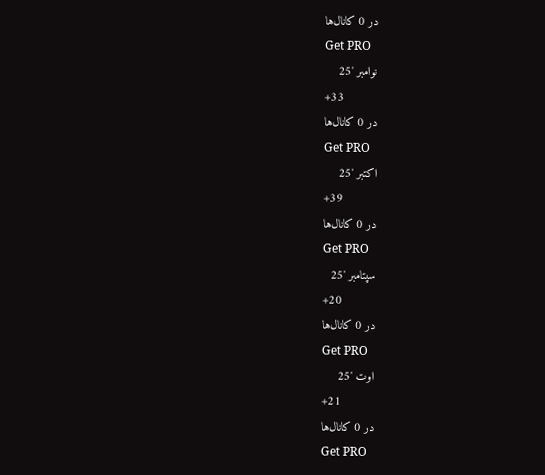در 0 کانال‌ها
Get PRO
نوامبر '25
+33
در 0 کانال‌ها
Get PRO
اکتبر '25
+39
در 0 کانال‌ها
Get PRO
سپتامبر '25
+20
در 0 کانال‌ها
Get PRO
اوت '25
+21
در 0 کانال‌ها
Get PRO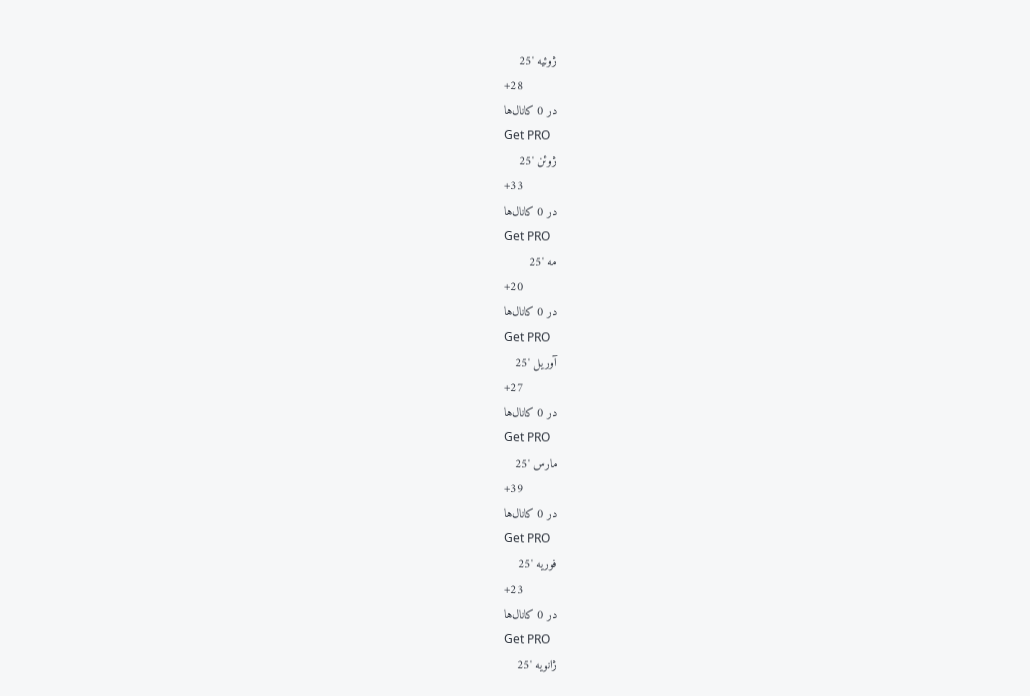ژوئیه '25
+28
در 0 کانال‌ها
Get PRO
ژوئن '25
+33
در 0 کانال‌ها
Get PRO
مه '25
+20
در 0 کانال‌ها
Get PRO
آوریل '25
+27
در 0 کانال‌ها
Get PRO
مارس '25
+39
در 0 کانال‌ها
Get PRO
فوریه '25
+23
در 0 کانال‌ها
Get PRO
ژانویه '25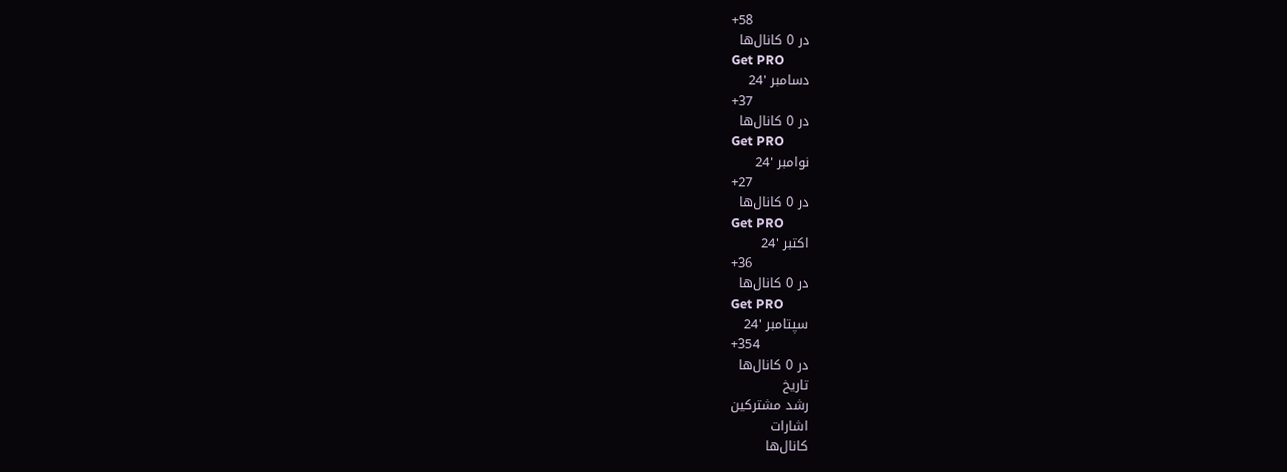+58
در 0 کانال‌ها
Get PRO
دسامبر '24
+37
در 0 کانال‌ها
Get PRO
نوامبر '24
+27
در 0 کانال‌ها
Get PRO
اکتبر '24
+36
در 0 کانال‌ها
Get PRO
سپتامبر '24
+354
در 0 کانال‌ها
تاریخ
رشد مشترکین
اشارات
کانال‌ها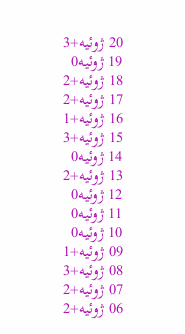20 ژوئیه+3
19 ژوئیه0
18 ژوئیه+2
17 ژوئیه+2
16 ژوئیه+1
15 ژوئیه+3
14 ژوئیه0
13 ژوئیه+2
12 ژوئیه0
11 ژوئیه0
10 ژوئیه0
09 ژوئیه+1
08 ژوئیه+3
07 ژوئیه+2
06 ژوئیه+2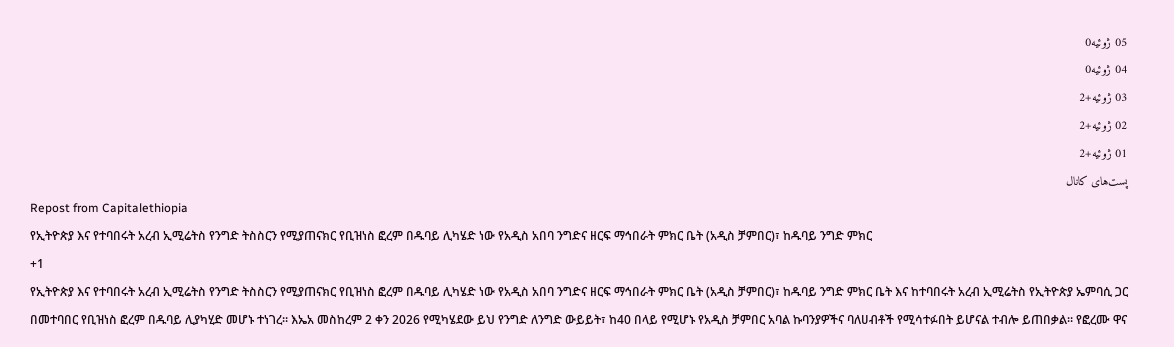05 ژوئیه0
04 ژوئیه0
03 ژوئیه+2
02 ژوئیه+2
01 ژوئیه+2
پست‌های کانال
Repost from Capitalethiopia
የኢትዮጵያ እና የተባበሩት አረብ ኢሚሬትስ የንግድ ትስስርን የሚያጠናክር የቢዝነስ ፎረም በዱባይ ሊካሄድ ነው የአዲስ አበባ ንግድና ዘርፍ ማኅበራት ምክር ቤት (አዲስ ቻምበር)፣ ከዱባይ ንግድ ምክር
+1
የኢትዮጵያ እና የተባበሩት አረብ ኢሚሬትስ የንግድ ትስስርን የሚያጠናክር የቢዝነስ ፎረም በዱባይ ሊካሄድ ነው የአዲስ አበባ ንግድና ዘርፍ ማኅበራት ምክር ቤት (አዲስ ቻምበር)፣ ከዱባይ ንግድ ምክር ቤት እና ከተባበሩት አረብ ኢሚሬትስ የኢትዮጵያ ኤምባሲ ጋር በመተባበር የቢዝነስ ፎረም በዱባይ ሊያካሂድ መሆኑ ተነገረ። እኤአ መስከረም 2 ቀን 2026 የሚካሄደው ይህ የንግድ ለንግድ ውይይት፣ ከ40 በላይ የሚሆኑ የአዲስ ቻምበር አባል ኩባንያዎችና ባለሀብቶች የሚሳተፉበት ይሆናል ተብሎ ይጠበቃል። የፎረሙ ዋና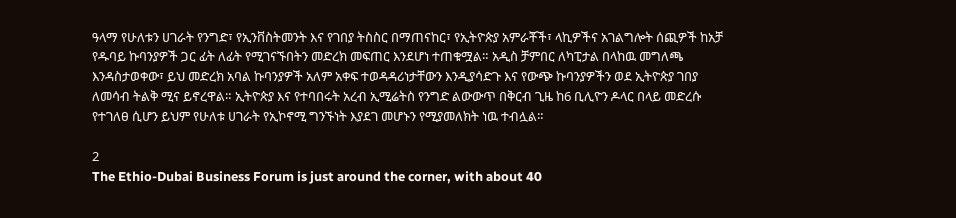ዓላማ የሁለቱን ሀገራት የንግድ፣ የኢንቨስትመንት እና የገበያ ትስስር በማጠናከር፣ የኢትዮጵያ አምራቾች፣ ላኪዎችና አገልግሎት ሰጪዎች ከአቻ የዱባይ ኩባንያዎች ጋር ፊት ለፊት የሚገናኙበትን መድረክ መፍጠር እንደሆነ ተጠቁሟል። አዲስ ቻምበር ለካፒታል በላከዉ መግለጫ እንዳስታወቀው፣ ይህ መድረክ አባል ኩባንያዎች አለም አቀፍ ተወዳዳሪነታቸውን እንዲያሳድጉ እና የውጭ ኩባንያዎችን ወደ ኢትዮጵያ ገበያ ለመሳብ ትልቅ ሚና ይኖረዋል። ኢትዮጵያ እና የተባበሩት አረብ ኢሚሬትስ የንግድ ልውውጥ በቅርብ ጊዜ ከ6 ቢሊዮን ዶላር በላይ መድረሱ የተገለፀ ሲሆን ይህም የሁለቱ ሀገራት የኢኮኖሚ ግንኙነት እያደገ መሆኑን የሚያመለክት ነዉ ተብሏል።

2
The Ethio-Dubai Business Forum is just around the corner, with about 40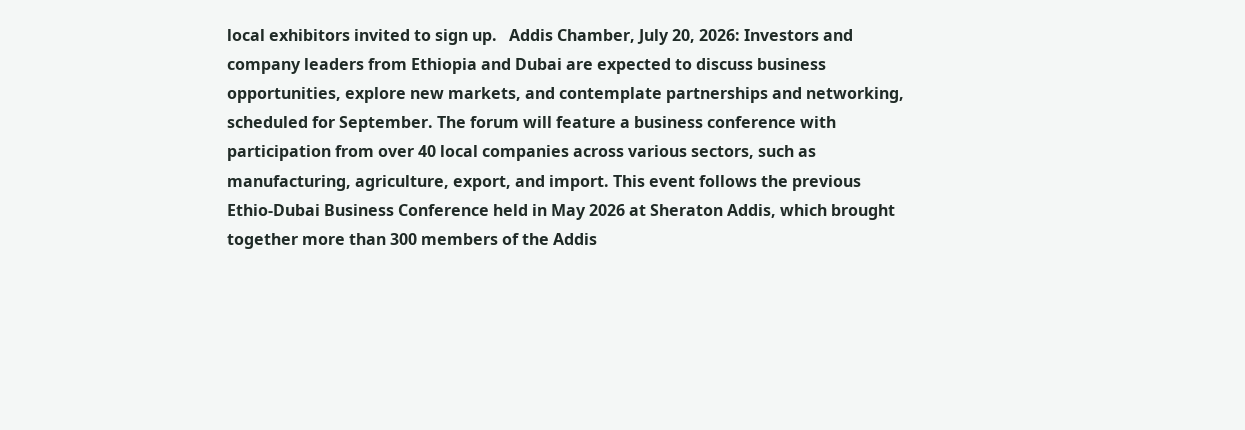local exhibitors invited to sign up.   Addis Chamber, July 20, 2026: Investors and company leaders from Ethiopia and Dubai are expected to discuss business opportunities, explore new markets, and contemplate partnerships and networking, scheduled for September. The forum will feature a business conference with participation from over 40 local companies across various sectors, such as manufacturing, agriculture, export, and import. This event follows the previous Ethio-Dubai Business Conference held in May 2026 at Sheraton Addis, which brought together more than 300 members of the Addis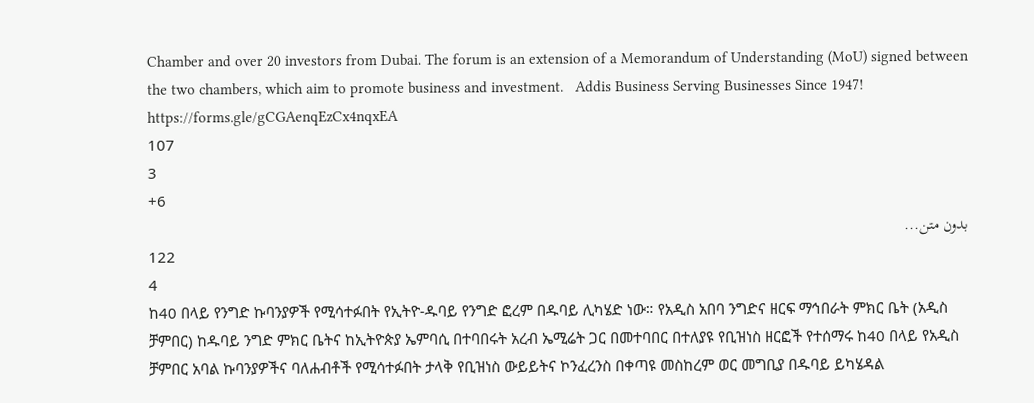Chamber and over 20 investors from Dubai. The forum is an extension of a Memorandum of Understanding (MoU) signed between the two chambers, which aim to promote business and investment.   Addis Business Serving Businesses Since 1947!    https://forms.gle/gCGAenqEzCx4nqxEA
107
3
+6
بدون متن...
122
4
ከ40 በላይ የንግድ ኩባንያዎች የሚሳተፉበት የኢትዮ-ዱባይ የንግድ ፎረም በዱባይ ሊካሄድ ነው። የአዲስ አበባ ንግድና ዘርፍ ማኅበራት ምክር ቤት (አዲስ ቻምበር) ከዱባይ ንግድ ምክር ቤትና ከኢትዮጵያ ኤምባሲ በተባበሩት አረብ ኤሚሬት ጋር በመተባበር በተለያዩ የቢዝነስ ዘርፎች የተሰማሩ ከ40 በላይ የአዲስ ቻምበር አባል ኩባንያዎችና ባለሐብቶች የሚሳተፉበት ታላቅ የቢዝነስ ውይይትና ኮንፈረንስ በቀጣዩ መስከረም ወር መግቢያ በዱባይ ይካሄዳል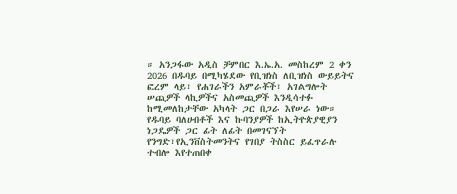። አንጋፋው አዲስ ቻምበር እ.ኤ.አ. መስከረም 2 ቀን 2026 በዱባይ በሚካሄደው የቢዝነስ ለቢዝነስ ውይይትና ፎረም ላይ፣ የሐገራችን አምራቾች፣ አገልግሎት ሠጪዎች ላኪዎችና አስመጪዎች እንዲሳተፉ ከሚመለከታቸው አካላት ጋር በጋራ እየሠራ ነው። የዱባይ ባለሀብቶች እና ኩባንያዎች ከኢትዮጵያዊያን ነጋዴዎች ጋር ፊት ለፊት በመገናኘት የንግድ፣የኢንቨስትመንትና የገበያ ትስስር ይፈጥራሉ ተብሎ እየተጠበቀ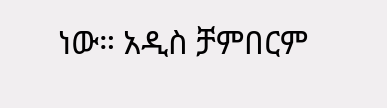ነው። አዲስ ቻምበርም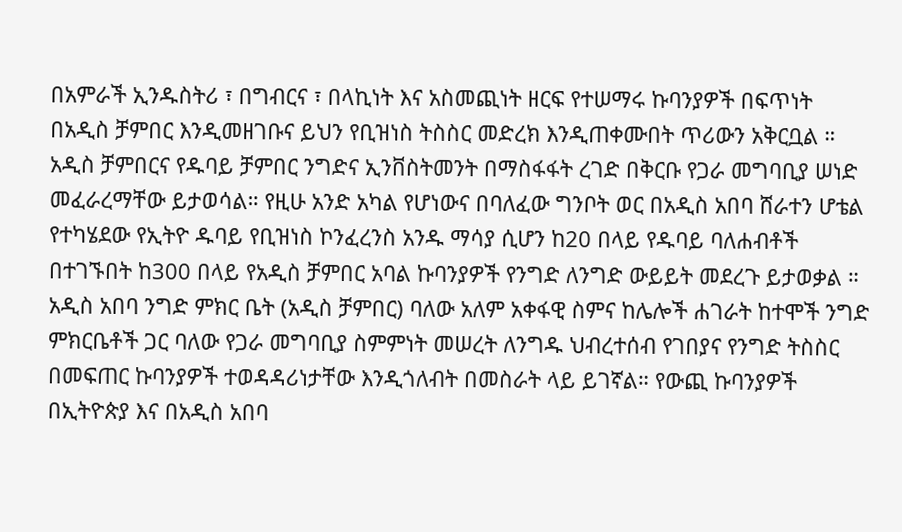በአምራች ኢንዱስትሪ ፣ በግብርና ፣ በላኪነት እና አስመጪነት ዘርፍ የተሠማሩ ኩባንያዎች በፍጥነት በአዲስ ቻምበር እንዲመዘገቡና ይህን የቢዝነስ ትስስር መድረክ እንዲጠቀሙበት ጥሪውን አቅርቧል ። አዲስ ቻምበርና የዱባይ ቻምበር ንግድና ኢንቨስትመንት በማስፋፋት ረገድ በቅርቡ የጋራ መግባቢያ ሠነድ መፈራረማቸው ይታወሳል። የዚሁ አንድ አካል የሆነውና በባለፈው ግንቦት ወር በአዲስ አበባ ሸራተን ሆቴል የተካሄደው የኢትዮ ዱባይ የቢዝነስ ኮንፈረንስ አንዱ ማሳያ ሲሆን ከ20 በላይ የዱባይ ባለሐብቶች በተገኙበት ከ300 በላይ የአዲስ ቻምበር አባል ኩባንያዎች የንግድ ለንግድ ውይይት መደረጉ ይታወቃል ። አዲስ አበባ ንግድ ምክር ቤት (አዲስ ቻምበር) ባለው አለም አቀፋዊ ስምና ከሌሎች ሐገራት ከተሞች ንግድ ምክርቤቶች ጋር ባለው የጋራ መግባቢያ ስምምነት መሠረት ለንግዱ ህብረተሰብ የገበያና የንግድ ትስስር በመፍጠር ኩባንያዎች ተወዳዳሪነታቸው እንዲጎለብት በመስራት ላይ ይገኛል። የውጪ ኩባንያዎች በኢትዮጵያ እና በአዲስ አበባ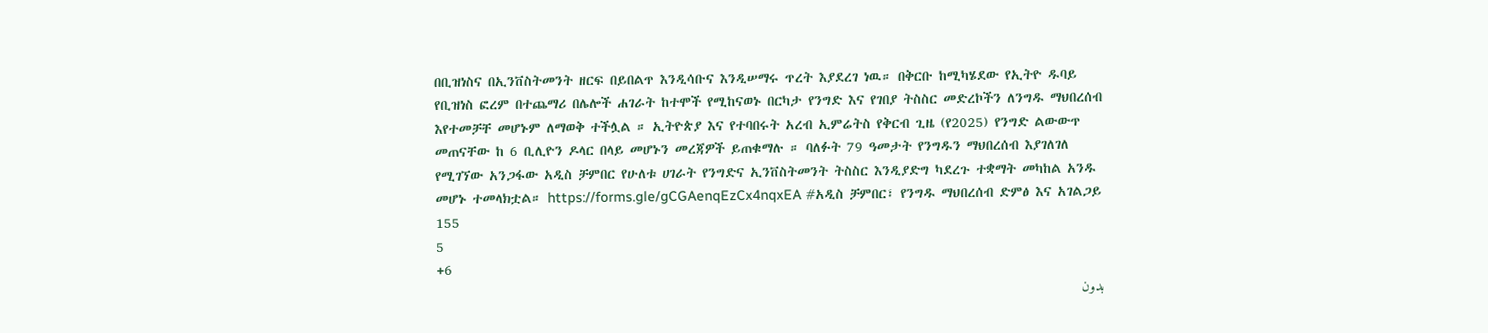በቢዝነስና በኢንቨስትመንት ዘርፍ በይበልጥ እንዲሳቡና እንዲሠማሩ ጥረት እያደረገ ነዉ። በቅርቡ ከሚካሄደው የኢትዮ ዱባይ የቢዝነስ ፎረም በተጨማሪ በሌሎች ሐገራት ከተሞች የሚከናወኑ በርካታ የንግድ እና የገበያ ትስስር መድረኮችን ለንግዱ ማህበረሰብ እየተመቻቸ መሆኑም ለማወቅ ተችሏል ። ኢትዮጵያ እና የተባበሩት አረብ ኢምሬትስ የቅርብ ጊዜ (የ2025) የንግድ ልውውጥ መጠናቸው ከ 6 ቢሊዮን ዶላር በላይ መሆኑን መረጃዎች ይጠቁማሉ ። ባለፉት 79 ዓመታት የንግዱን ማህበረሰብ እያገለገለ የሚገኘው አንጋፋው አዲስ ቻምበር የሁለቱ ሀገራት የንግድና ኢንቨስትመንት ትስስር እንዲያድግ ካደረጉ ተቋማት መካከል አንዱ መሆኑ ተመላክቷል። https://forms.gle/gCGAenqEzCx4nqxEA #አዲስ ቻምበር፣ የንግዱ ማህበረሰብ ድምፅ እና አገልጋይ
155
5
+6
بدون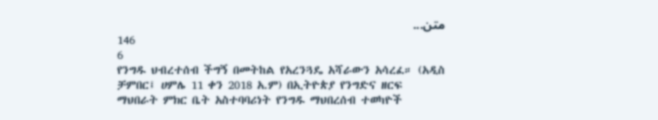متن...
146
6
የንግዱ ህብረተሰብ ችግኝ በመትከል የአረንጓዴ አሻራውን አሳረፈ። (አዲስ ቻምበር፤ ሀምሌ 11 ቀን 2018 አ.ም) በኢትዮጵያ የንግድና ዘርፍ ማህበራት ምክር ቤት አስተባባሪነት የንግዱ ማህበረሰብ ተወካዮች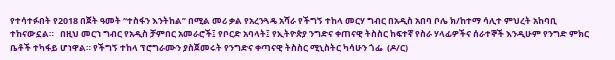የተሳተፉበት የ2018 በጀት ዓመት “ተስፋን እንትከል” በሚል መሪ ቃል የአረንጓዴ አሻራ የችግኝ ተከላ መርሃ ግብር በአዲስ አበባ ቦሌ ክ/ከተማ ሳሊተ ምህረት አከባቢ ተከናውኗል።   በዚህ መርኀ ግብር የአዲስ ቻምበር አመራሮች፤ የቦርድ አባላት፤ የኢትዮጵያ ንግድና ቀጠናዊ ትስስር ከፍተኛ የስራ ሃላፊዎችና ሰራተኞች እንዲሁም የንግድ ምክር ቤቶች ተካፋይ ሆነዋል። የችግኝ ተከላ ፕሮግራሙን ያስጀመሩት የንግድና ቀጣናዊ ትስስር ሚኒስትር ካሳሁን ጎፌ  (ዶ/ር)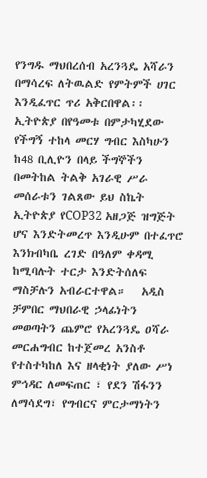የንግዱ ማህበረሰብ አረንጓዴ አሻራን በማሳረፍ ለትዉልድ የምትምች ሀገር እንዲፈጥር ጥሪ አቅርበዋል፡፡ ኢትዮጵያ በየዓመቱ በምታካሂደው የችግኝ ተከላ መርሃ ግብር እስካሁን ከ48 ቢሊዮን በላይ ችግኞችን በመትከል ትልቅ አገራዊ ሥራ መሰራቱን ገልጸው ይህ ስኬት ኢትዮጵያ የCOP32 አዘጋጅ ዝግጅት ሆና እንድትመረጥ እንዲሁም በተፈጥሮ እንክብካቤ ረገድ በዓለም ቀዳሚ ከሚባሉት ተርታ እንድትሰለፍ ማስቻሉን አብራርተዋል።   አዲስ ቻምበር ማህበራዊ ኃላፊነትን መወጣትን ጨምሮ የአረንጓዴ ዐሻራ መርሐግብር ከተጀመረ አንስቶ የተስተካከለ እና ዘላቂነት ያለው ሥነ ምኅዳር ለመፍጠር ፣ የደን ሽፋንን ለማሳደግ፣ የግብርና ምርታማነትን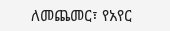ለመጨመር፣ የአየር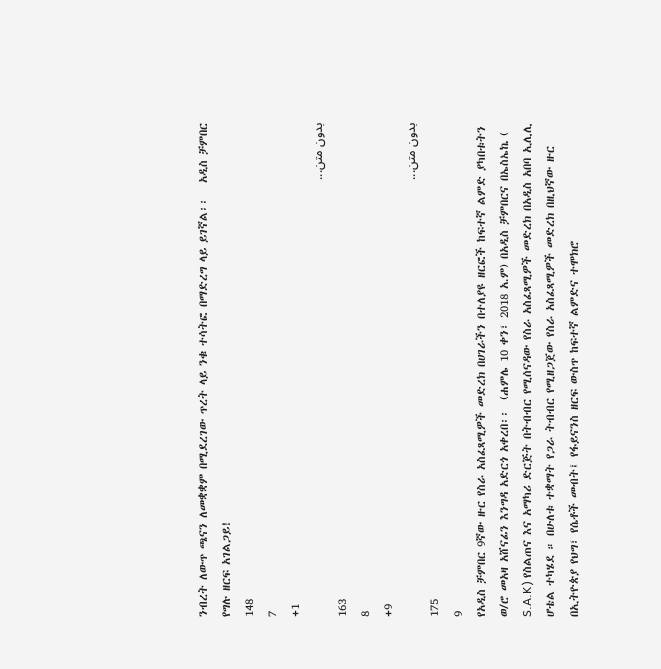ንብረት ለውጥ ጫናን ለመቋቋም በሚደረገው ጥረት ላይ ንቁ ተሳትፎ በማድረግ ላይ ይገኛል፡፡   አዲስ ቻምበር የግሉ ዘርፍ አገልጋይ!
148
7
+1
بدون متن...
163
8
+9
بدون متن...
175
9
የአዲስ ቻምበር 9ኛው ዙር የስራ አስፈጻሚዎች መድረክ በሀገራችን በተለያዩ ዘርፎች ከፍተኛ ልምድ ያካበቱትን ወ/ሮ መአዛ አሸናፊን እንግዳ አድርጎ አቀረበ፡፡  (ሐምሌ 10 ቀን፣ 2018 አ.ም) በአዲስ ቻምበርና በኤስኤኬ ( S.A.K) የስልጠና እና አማካሪ ድርጅት በትብብር የሚሰናዳው የስራ አስፈጻሚዎች መድረክ በአዲስ አበባ ኢሊሊ ሆቴል ተካሄደ ። በሁለቱ ተቋማት የጋራ ትብብር የሚዘጋጀው የስራ አስፈጻሚዎች መድረክ በዚህኛው ዙር  በኢትዮጵያ የህግ፣ የሴቶች መብት፤ የፋይናንስ ዘርፍ ውስጥ ከፍተኛ ልምድና ተሞክሮ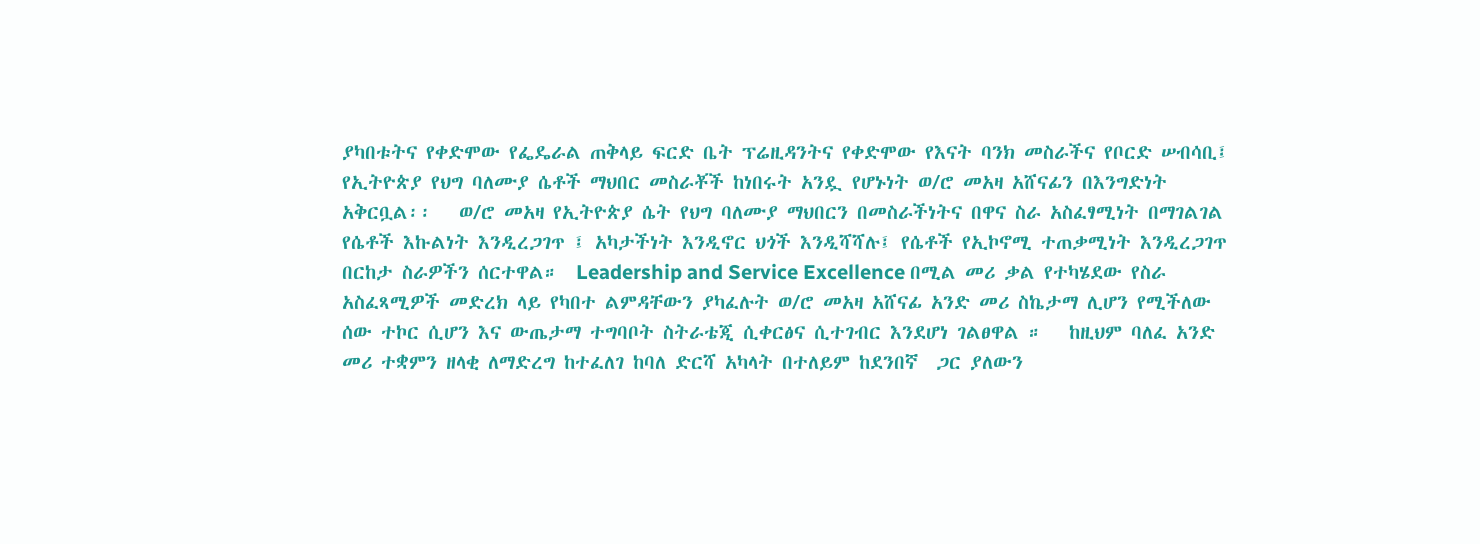ያካበቱትና የቀድሞው የፌዴራል ጠቅላይ ፍርድ ቤት ፕሬዚዳንትና የቀድሞው የእናት ባንክ መስራችና የቦርድ ሠብሳቢ፤ የኢትዮጵያ የህግ ባለሙያ ሴቶች ማህበር መስራቾች ከነበሩት አንዷ የሆኑነት ወ/ሮ መአዛ አሸናፊን በእንግድነት አቅርቧል፡፡   ወ/ሮ መአዛ የኢትዮጵያ ሴት የህግ ባለሙያ ማህበርን በመስራችነትና በዋና ስራ አስፈፃሚነት በማገልገል የሴቶች እኩልነት እንዲረጋገጥ ፤ አካታችነት እንዲኖር ህጎች እንዲሻሻሉ፤ የሴቶች የኢኮኖሚ ተጠቃሚነት እንዲረጋገጥ በርከታ ስራዎችን ሰርተዋል።  Leadership and Service Excellence በሚል መሪ ቃል የተካሄደው የስራ አስፈጻሚዎች መድረክ ላይ የካበተ ልምዳቸውን ያካፈሉት ወ/ሮ መአዛ አሸናፊ አንድ መሪ ስኬታማ ሊሆን የሚችለው ሰው ተኮር ሲሆን እና ውጤታማ ተግባቦት ስትራቴጂ ሲቀርፅና ሲተገብር እንደሆነ ገልፀዋል ።   ከዚህም ባለፈ አንድ መሪ ተቋምን ዘላቂ ለማድረግ ከተፈለገ ከባለ ድርሻ አካላት በተለይም ከደንበኛ  ጋር ያለውን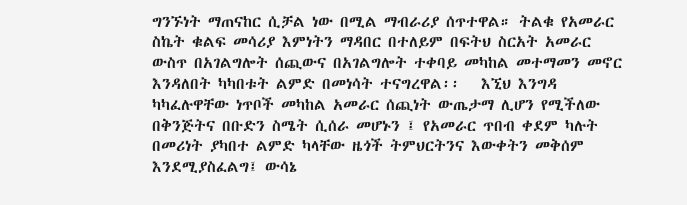ግንኙነት ማጠናከር ሲቻል ነው በሚል ማብራሪያ ሰጥተዋል። ትልቁ የአመራር ስኬት ቁልፍ መሳሪያ እምነትን ማዳበር በተለይም በፍትህ ስርአት አመራር ውስጥ በአገልግሎት ሰጪውና በአገልግሎት ተቀባይ መካከል መተማመን መኖር እንዳለበት ካካበቱት ልምድ በመነሳት ተናግረዋል፡፡   እኚህ እንግዳ ካካፈሉዋቸው ነጥቦች መካከል አመራር ሰጪነት ውጤታማ ሊሆን የሚችለው በቅንጅትና በቡድን ስሜት ሲሰራ መሆኑን ፤ የአመራር ጥበብ ቀደም ካሉት በመሪነት ያካበተ ልምድ ካላቸው ዜጎች ትምህርትንና እውቀትን መቅሰም እንደሚያስፈልግ፤ ውሳኔ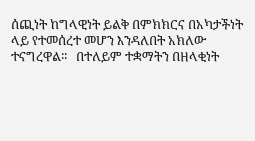ሰጪነት ከግላዊነት ይልቅ በምክክርና በአካታችነት ላይ የተመሰረተ መሆን እንዳለበት አክለው ተናግረዋል፡፡   በተለይም ተቋማትን በዘላቂነት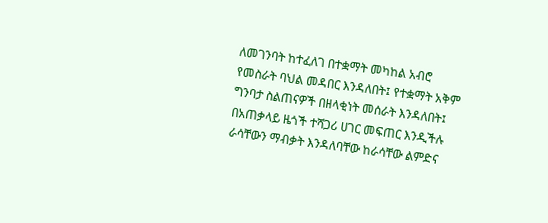ለመገንባት ከተፈለገ በተቋማት መካከል አብሮ የመስራት ባህል መዳበር እንዳለበት፤ የተቋማት አቅም ግንባታ ስልጠናዎች በዘላቂነት መሰራት እንዳለበት፤ በአጠቃላይ ዜጎች ተሻጋሪ ሀገር መፍጠር እንዲችሉ ራሳቸውን ማብቃት እንዳለባቸው ከራሳቸው ልምድና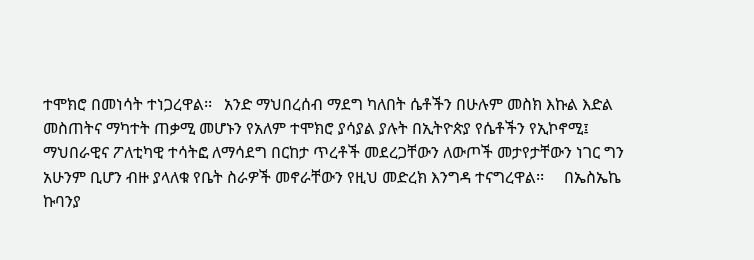ተሞክሮ በመነሳት ተነጋረዋል፡፡   አንድ ማህበረሰብ ማደግ ካለበት ሴቶችን በሁሉም መስክ እኩል እድል መስጠትና ማካተት ጠቃሚ መሆኑን የአለም ተሞክሮ ያሳያል ያሉት በኢትዮጵያ የሴቶችን የኢኮኖሚ፤ ማህበራዊና ፖለቲካዊ ተሳትፎ ለማሳደግ በርከታ ጥረቶች መደረጋቸውን ለውጦች መታየታቸውን ነገር ግን አሁንም ቢሆን ብዙ ያላለቁ የቤት ስራዎች መኖራቸውን የዚህ መድረክ እንግዳ ተናግረዋል፡፡     በኤስኤኬ ኩባንያ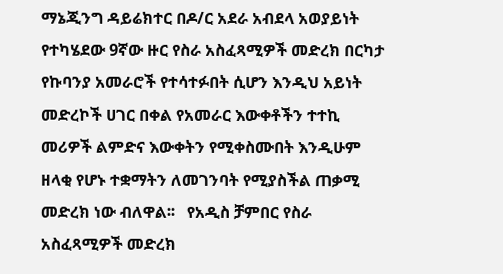ማኔጂንግ ዳይሬክተር በዶ/ር አደራ አብደላ አወያይነት የተካሄደው 9ኛው ዙር የስራ አስፈጻሚዎች መድረክ በርካታ የኩባንያ አመራሮች የተሳተፉበት ሲሆን እንዲህ አይነት መድረኮች ሀገር በቀል የአመራር እውቀቶችን ተተኪ መሪዎች ልምድና እውቀትን የሚቀስሙበት እንዲሁም ዘላቂ የሆኑ ተቋማትን ለመገንባት የሚያስችል ጠቃሚ መድረክ ነው ብለዋል፡፡   የአዲስ ቻምበር የስራ አስፈጻሚዎች መድረክ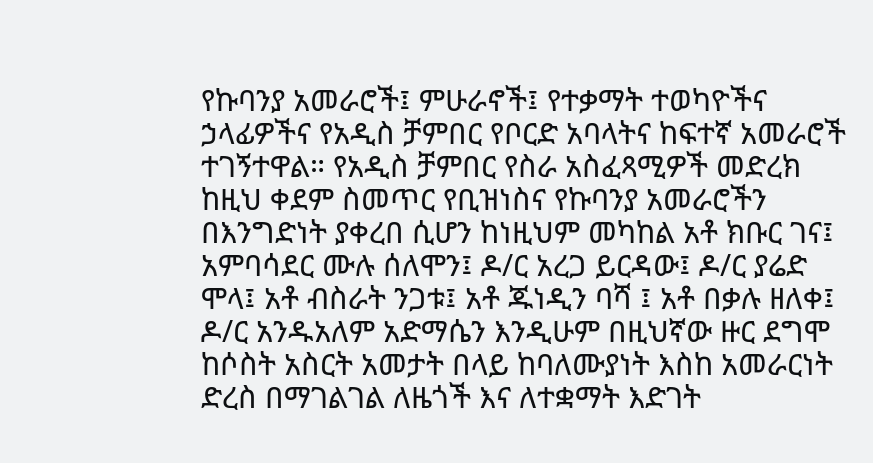የኩባንያ አመራሮች፤ ምሁራኖች፤ የተቃማት ተወካዮችና ኃላፊዎችና የአዲስ ቻምበር የቦርድ አባላትና ከፍተኛ አመራሮች ተገኝተዋል። የአዲስ ቻምበር የስራ አስፈጻሚዎች መድረክ ከዚህ ቀደም ስመጥር የቢዝነስና የኩባንያ አመራሮችን በእንግድነት ያቀረበ ሲሆን ከነዚህም መካከል አቶ ክቡር ገና፤ አምባሳደር ሙሉ ሰለሞን፤ ዶ/ር አረጋ ይርዳው፤ ዶ/ር ያሬድ ሞላ፤ አቶ ብስራት ንጋቱ፤ አቶ ጁነዲን ባሻ ፤ አቶ በቃሉ ዘለቀ፤ ዶ/ር አንዱአለም አድማሴን እንዲሁም በዚህኛው ዙር ደግሞ ከሶስት አስርት አመታት በላይ ከባለሙያነት እስከ አመራርነት ድረስ በማገልገል ለዜጎች እና ለተቋማት እድገት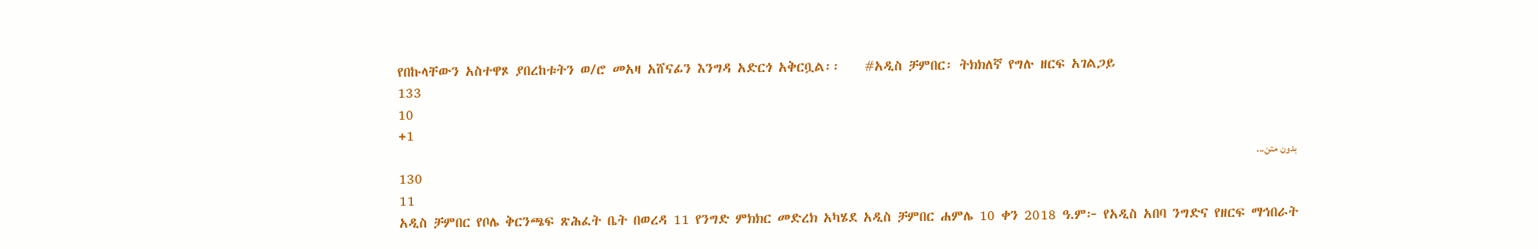የበኩላቸውን አስተዋጾ ያበረከቱትን ወ/ሮ መአዛ አሸናፊን እንግዳ አድርጎ አቅርቧል፡፡    #አዲስ ቻምበር፡ ትክክለኛ የግሉ ዘርፍ አገልጋይ
133
10
+1
بدون متن...
130
11
አዲስ ቻምበር የቦሌ ቅርንጫፍ ጽሕፈት ቤት በወረዳ 11 የንግድ ምክክር መድረክ አካሄደ አዲስ ቻምበር ሐምሌ 10 ቀን 2018 ዓ.ም፦ የአዲስ አበባ ንግድና የዘርፍ ማኅበራት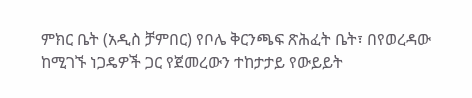ምክር ቤት (አዲስ ቻምበር) የቦሌ ቅርንጫፍ ጽሕፈት ቤት፣ በየወረዳው ከሚገኙ ነጋዴዎች ጋር የጀመረውን ተከታታይ የውይይት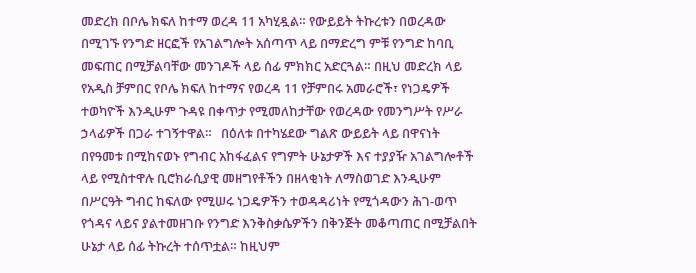መድረክ በቦሌ ክፍለ ከተማ ወረዳ 11 አካሂዷል። የውይይት ትኩረቱን በወረዳው በሚገኙ የንግድ ዘርፎች የአገልግሎት አሰጣጥ ላይ በማድረግ ምቹ የንግድ ከባቢ መፍጠር በሚቻልባቸው መንገዶች ላይ ሰፊ ምክክር አድርጓል። በዚህ መድረክ ላይ የአዲስ ቻምበር የቦሌ ክፍለ ከተማና የወረዳ 11 የቻምበሩ አመራሮች፣ የነጋዴዎች ተወካዮች እንዲሁም ጉዳዩ በቀጥታ የሚመለከታቸው የወረዳው የመንግሥት የሥራ ኃላፊዎች በጋራ ተገኝተዋል።   በዕለቱ በተካሄደው ግልጽ ውይይት ላይ በዋናነት በየዓመቱ በሚከናወኑ የግብር አከፋፈልና የግምት ሁኔታዎች እና ተያያዥ አገልግሎቶች ላይ የሚስተዋሉ ቢሮክራሲያዊ መዘግየቶችን በዘላቂነት ለማስወገድ እንዲሁም በሥርዓት ግብር ከፍለው የሚሠሩ ነጋዴዎችን ተወዳዳሪነት የሚጎዳውን ሕገ-ወጥ የጎዳና ላይና ያልተመዘገቡ የንግድ እንቅስቃሴዎችን በቅንጅት መቆጣጠር በሚቻልበት ሁኔታ ላይ ሰፊ ትኩረት ተሰጥቷል። ከዚህም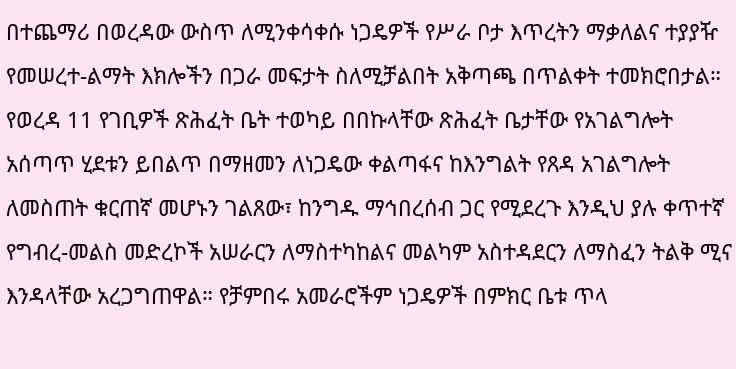በተጨማሪ በወረዳው ውስጥ ለሚንቀሳቀሱ ነጋዴዎች የሥራ ቦታ እጥረትን ማቃለልና ተያያዥ የመሠረተ-ልማት እክሎችን በጋራ መፍታት ስለሚቻልበት አቅጣጫ በጥልቀት ተመክሮበታል።   የወረዳ 11 የገቢዎች ጽሕፈት ቤት ተወካይ በበኩላቸው ጽሕፈት ቤታቸው የአገልግሎት አሰጣጥ ሂደቱን ይበልጥ በማዘመን ለነጋዴው ቀልጣፋና ከእንግልት የጸዳ አገልግሎት ለመስጠት ቁርጠኛ መሆኑን ገልጸው፣ ከንግዱ ማኅበረሰብ ጋር የሚደረጉ እንዲህ ያሉ ቀጥተኛ የግብረ-መልስ መድረኮች አሠራርን ለማስተካከልና መልካም አስተዳደርን ለማስፈን ትልቅ ሚና እንዳላቸው አረጋግጠዋል። የቻምበሩ አመራሮችም ነጋዴዎች በምክር ቤቱ ጥላ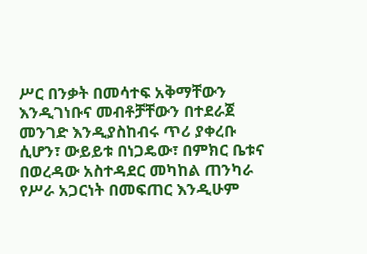ሥር በንቃት በመሳተፍ አቅማቸውን እንዲገነቡና መብቶቻቸውን በተደራጀ መንገድ እንዲያስከብሩ ጥሪ ያቀረቡ ሲሆን፣ ውይይቱ በነጋዴው፣ በምክር ቤቱና በወረዳው አስተዳደር መካከል ጠንካራ የሥራ አጋርነት በመፍጠር እንዲሁም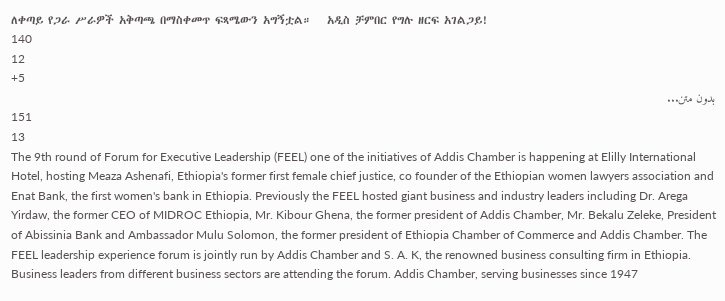ለቀጣይ የጋራ ሥራዎች አቅጣጫ በማስቀመጥ ፍጻሜውን አግኝቷል።   አዲስ ቻምበር የግሉ ዘርፍ አገልጋይ!
140
12
+5
بدون متن...
151
13
The 9th round of Forum for Executive Leadership (FEEL) one of the initiatives of Addis Chamber is happening at Elilly International Hotel, hosting Meaza Ashenafi, Ethiopia's former first female chief justice, co founder of the Ethiopian women lawyers association and Enat Bank, the first women's bank in Ethiopia. Previously the FEEL hosted giant business and industry leaders including Dr. Arega Yirdaw, the former CEO of MIDROC Ethiopia, Mr. Kibour Ghena, the former president of Addis Chamber, Mr. Bekalu Zeleke, President of Abissinia Bank and Ambassador Mulu Solomon, the former president of Ethiopia Chamber of Commerce and Addis Chamber. The FEEL leadership experience forum is jointly run by Addis Chamber and S. A. K, the renowned business consulting firm in Ethiopia. Business leaders from different business sectors are attending the forum. Addis Chamber, serving businesses since 1947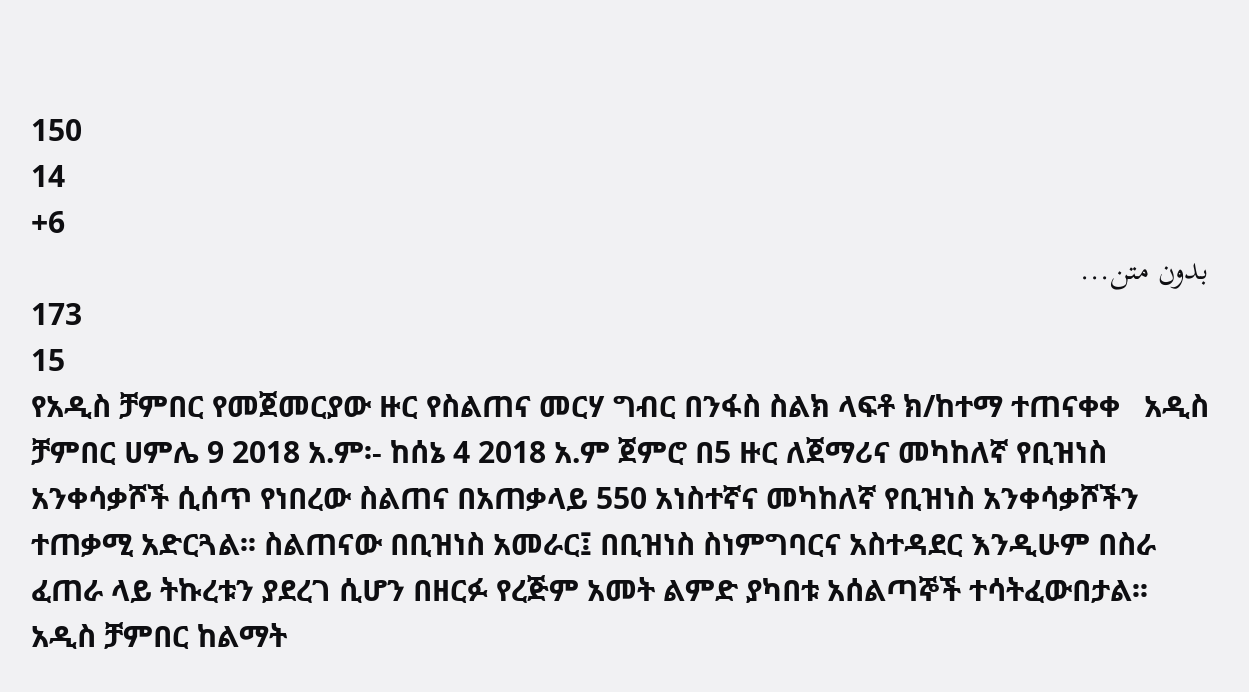150
14
+6
بدون متن...
173
15
የአዲስ ቻምበር የመጀመርያው ዙር የስልጠና መርሃ ግብር በንፋስ ስልክ ላፍቶ ክ/ከተማ ተጠናቀቀ   አዲስ ቻምበር ሀምሌ 9 2018 አ.ም፡- ከሰኔ 4 2018 አ.ም ጀምሮ በ5 ዙር ለጀማሪና መካከለኛ የቢዝነስ አንቀሳቃሾች ሲሰጥ የነበረው ስልጠና በአጠቃላይ 550 አነስተኛና መካከለኛ የቢዝነስ አንቀሳቃሾችን ተጠቃሚ አድርጓል፡፡ ስልጠናው በቢዝነስ አመራር፤ በቢዝነስ ስነምግባርና አስተዳደር እንዲሁም በስራ ፈጠራ ላይ ትኩረቱን ያደረገ ሲሆን በዘርፉ የረጅም አመት ልምድ ያካበቱ አሰልጣኞች ተሳትፈውበታል፡፡   አዲስ ቻምበር ከልማት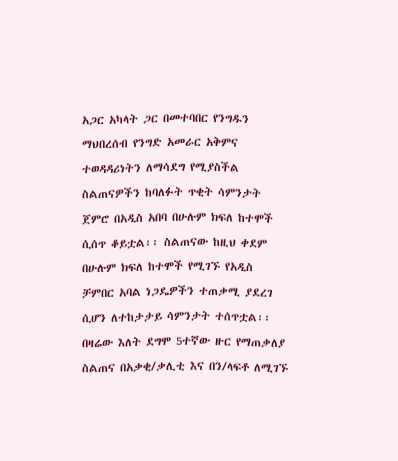አጋር አካላት ጋር በመተባበር የንግዱን ማህበረሰብ የንግድ አመራር አቅምና ተወዳዳሪነትን ለማሳደግ የሚያስችል ስልጠናዎችን ከባለፉት ጥቂት ሳምንታት ጀምሮ በአዲስ አበባ በሁሉም ክፍለ ከተሞች ሲሰጥ ቆይቷል፡፡ ስልጠናው ከዚህ ቀደም በሁሉም ክፍለ ከተሞች የሚገኙ የአዲስ ቻምበር አባል ነጋዴዎችን ተጠቃሚ ያደረገ ሲሆን ለተከታታይ ሳምንታት ተሰጥቷል፡፡ በዛሬው እለት ደግሞ 5ተኛው ዙር የማጠቃለያ ስልጠና በአቃቂ/ቃሊቲ እና በን/ላፍቶ ለሚገኙ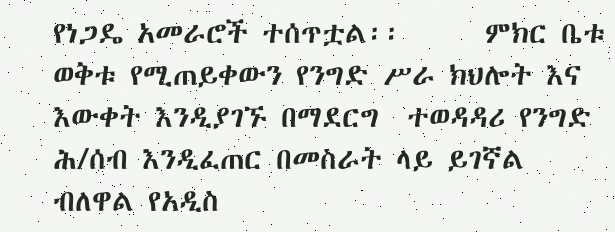የነጋዴ አመራሮች ተሰጥቷል፡፡      ምክር ቤቱ ወቅቱ የሚጠይቀውን የንግድ ሥራ ክህሎት እና እውቀት እንዲያገኙ በማደርግ  ተወዳዳሪ የንግድ ሕ/ሰብ እንዲፈጠር በመስራት ላይ ይገኛል ብለዋል የአዲስ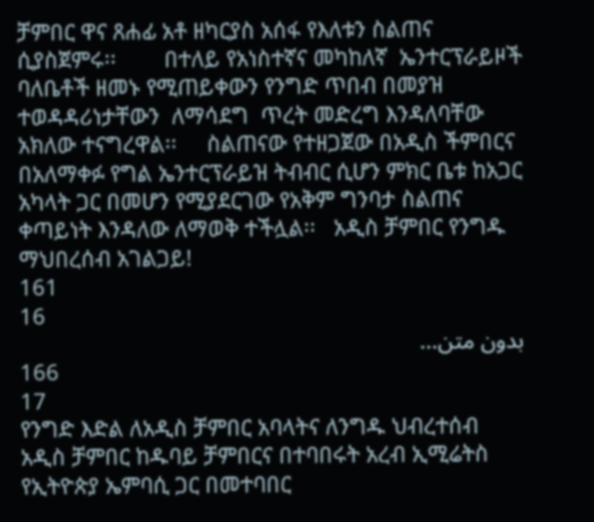ቻምበር ዋና ጸሐፊ አቶ ዘካርያስ አሰፋ የእለቱን ስልጠና ሲያስጀምሩ፡፡        በተለይ የአነስተኛና መካከለኛ  ኤንተርፕራይዞች ባለቤቶች ዘመኑ የሚጠይቀውን የንግድ ጥበብ በመያዝ  ተወዳዳሪነታቸውን  ለማሳደግ  ጥረት መድረግ እንዳለባቸው አክለው ተናግረዋል፡፡     ስልጠናው የተዘጋጀው በአዲስ ችምበርና በአለማቀፉ የግል ኤንተርፕራይዝ ትብብር ሲሆን ምክር ቤቱ ከአጋር አካላት ጋር በመሆን የሚያደርገው የአቅም ግንባታ ስልጠና ቀጣይነት እንዳለው ለማወቅ ተችሏል፡፡   አዲስ ቻምበር የንግዱ ማህበረሰብ አገልጋይ!
161
16
بدون متن...
166
17
የንግድ እድል ለአዲስ ቻምበር አባላትና ለንግዱ ህብረተሰብ አዲስ ቻምበር ከዱባይ ቻምበርና በተባበሩት አረብ ኢሚሬትስ የኢትዮጵያ ኤምባሲ ጋር በመተባበር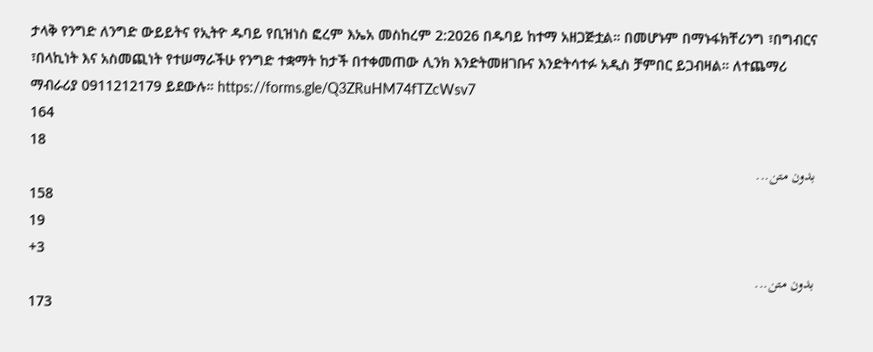ታላቅ የንግድ ለንግድ ውይይትና የኢትዮ ዱባይ የቢዝነስ ፎረም እኤአ መስከረም 2:2026 በዱባይ ከተማ አዘጋጅቷል። በመሆኑም በማኑፋክቸሪንግ ፣በግብርና ፣በላኪነት እና አስመጪነት የተሠማራችሁ የንግድ ተቋማት ከታች በተቀመጠው ሊንክ እንድትመዘገቡና እንድትሳተፉ አዲስ ቻምበር ይጋብዛል። ለተጨማሪ ማብራሪያ 0911212179 ይደውሉ። https://forms.gle/Q3ZRuHM74fTZcWsv7
164
18
بدون متن...
158
19
+3
بدون متن...
173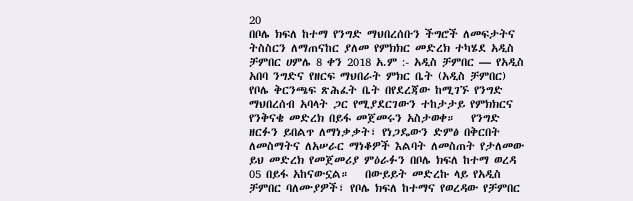20
በቦሌ ክፍለ ከተማ የንግድ ማህበረሰቡን ችግሮች ለመፍታትና ትስስርን ለማጠናከር ያለመ የምክክር መድረክ ተካሄደ አዲስ ቻምበር ሀምሌ 8 ቀን 2018 አ.ም :- አዲስ ቻምበር — የአዲስ አበባ ንግድና የዘርፍ ማህበራት ምክር ቤት (አዲስ ቻምበር) የቦሌ ቅርንጫፍ ጽሕፈት ቤት በየደረጃው ከሚገኙ የንግድ ማህበረሰብ አባላት ጋር የሚያደርገውን ተከታታይ የምክክርና የንቅናቄ መድረክ በይፋ መጀመሩን አስታወቀ።   የንግድ ዘርፉን ይበልጥ ለማነቃቃት፣ የነጋዴውን ድምፅ በቅርበት ለመስማትና ለአሠራር ማነቆዎች እልባት ለመስጠት የታለመው ይህ መድረክ የመጀመሪያ ምዕራፉን በቦሌ ክፍለ ከተማ ወረዳ 05 በይፋ አከናውኗል።   በውይይት መድረኩ ላይ የአዲስ ቻምበር ባለሙያዎች፣ የቦሌ ክፍለ ከተማና የወረዳው የቻምበር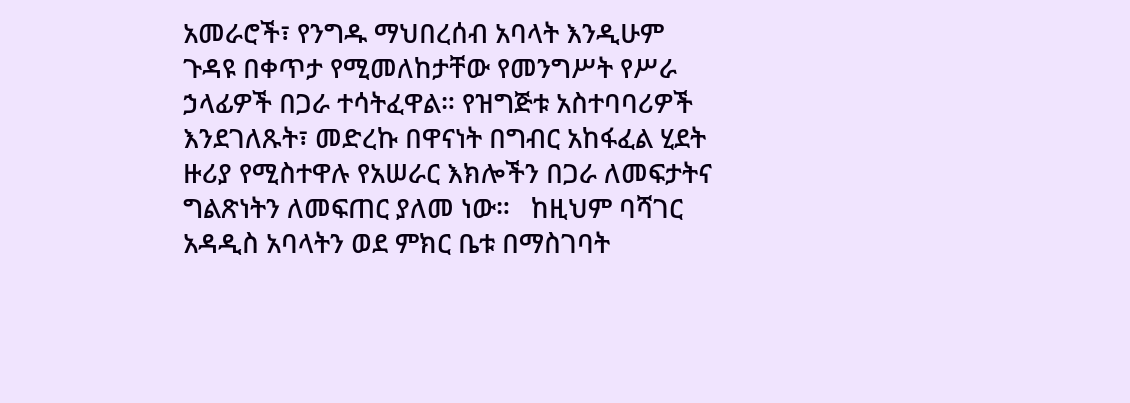አመራሮች፣ የንግዱ ማህበረሰብ አባላት እንዲሁም ጉዳዩ በቀጥታ የሚመለከታቸው የመንግሥት የሥራ ኃላፊዎች በጋራ ተሳትፈዋል። የዝግጅቱ አስተባባሪዎች እንደገለጹት፣ መድረኩ በዋናነት በግብር አከፋፈል ሂደት ዙሪያ የሚስተዋሉ የአሠራር እክሎችን በጋራ ለመፍታትና ግልጽነትን ለመፍጠር ያለመ ነው።   ከዚህም ባሻገር አዳዲስ አባላትን ወደ ምክር ቤቱ በማስገባት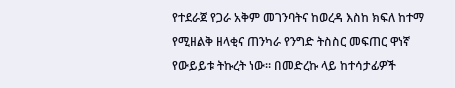የተደራጀ የጋራ አቅም መገንባትና ከወረዳ እስከ ክፍለ ከተማ የሚዘልቅ ዘላቂና ጠንካራ የንግድ ትስስር መፍጠር ዋነኛ የውይይቱ ትኩረት ነው። በመድረኩ ላይ ከተሳታፊዎች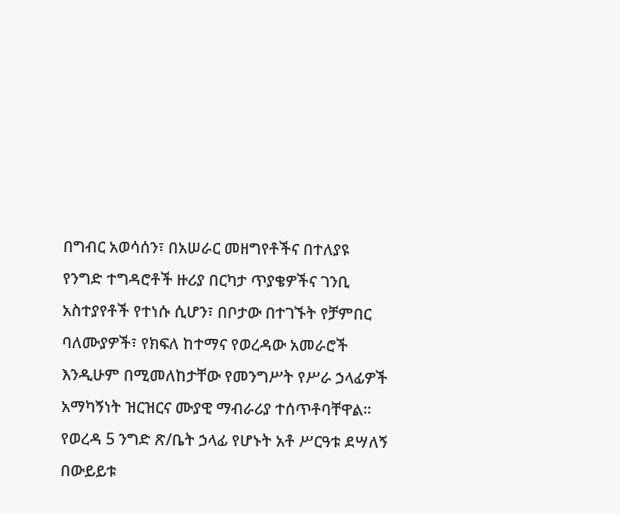በግብር አወሳሰን፣ በአሠራር መዘግየቶችና በተለያዩ የንግድ ተግዳሮቶች ዙሪያ በርካታ ጥያቄዎችና ገንቢ አስተያየቶች የተነሱ ሲሆን፣ በቦታው በተገኙት የቻምበር ባለሙያዎች፣ የክፍለ ከተማና የወረዳው አመራሮች እንዲሁም በሚመለከታቸው የመንግሥት የሥራ ኃላፊዎች አማካኝነት ዝርዝርና ሙያዊ ማብራሪያ ተሰጥቶባቸዋል።   የወረዳ 5 ንግድ ጽ/ቤት ኃላፊ የሆኑት አቶ ሥርዓቱ ደሣለኝ በውይይቱ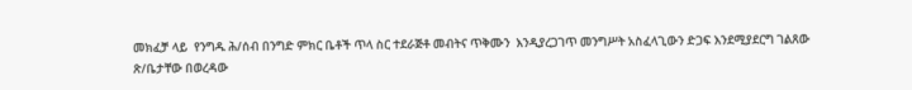መክፈቻ ላይ  የንግዱ ሕ/ሰብ በንግድ ምክር ቤቶች ጥላ ስር ተደራጅቶ መብትና ጥቅሙን  እንዲያረጋገጥ መንግሥት አስፈላጊውን ድጋፍ እንደሚያደርግ ገልጸው ጽ/ቤታቸው በወረዳው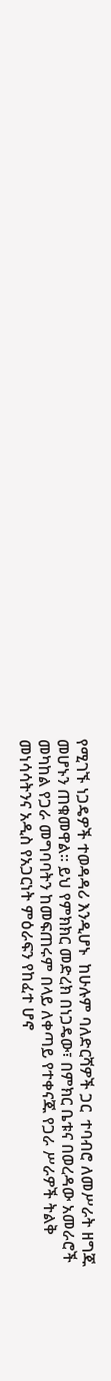የሚገኙ ነጋዴዎች ተወዳዳሪ እንዲሆኑ  ከሁሉም ባለድርሻዎች ጋር  ተባብሮ ለመሥራት ዘግጁ መሆኑን ጠቁመዋል፡፡ ይህ የምክክር መድረክ በነጋዴው፣ በምክር ቤቱና በወረዳው አመራሮች መካከል የጋራ መግባባትን ከመፍጠሩም በላይ ለቀጣይ የተቀናጁ የጋራ ሥራዎች ትልቅ መነሳሳትንና አዲስ የአጋርነት ምዕራፍን የከፈተ ሆኖ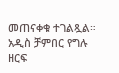መጠናቀቁ ተገልጿል። አዲስ ቻምበር የግሉ ዘርፍ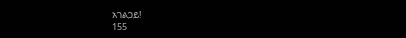አገልጋይ!
155